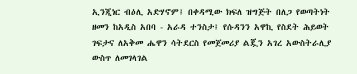ኢንጂነር ብዕሊ አድሃኖም፤ በቀዳሚው ክፍለ ዝግጅት በለጋ የወጣትነት ዘመን ከአዲስ አበባ - አራዳ ተንስታ፤ የሱዳንን አዋኪ የስደት ሕይወት ገፍታና ለአቅመ ሔዋን ሳትደርስ የመጀመሪያ ልጇን አገረ አውስትራሊያ ውስጥ ለመገላገል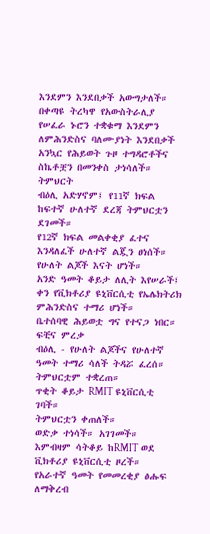እንደምን እንደበቃች አውግታለች። በቀጣዩ ትረካዋ የአውስትራሊያ የሠፈራ ኑሮን ተቋቁማ እንደምን ለምሕንድስና ባለሙያነት እንደበቃች አንኳር የሕይወት ጉዞ ተግዳሮቶችና ስኬቶቿን በመንቀስ ታነሳለች።
ትምህርት
ብዕሊ አድሃኖም፤ የ11ኛ ክፍል ከፍተኛ ሁለተኛ ደረጃ ትምህርቷን ደገመች።
የ12ኛ ክፍል መልቀቂያ ፈተና እንዳለፈች ሁለተኛ ልጇን ፀነሰች።
የሁለት ልጆች እናት ሆነች።
አንድ ዓመት ቆይታ ለሊት እየሠራች፤ ቀን የቪክቶሪያ ዩኒቨርሲቲ የኤሌክትሪክ ምሕንድስና ተማሪ ሆነች።
ቤተሰባዊ ሕይወቷ ግና የተናጋ ነበር።
ፍቺና ምረቃ
ብዕሊ - የሁለት ልጆችና የሁለተኛ ዓመት ተማሪ ሳለች ትዳሯ ፈረሰ።
ትምህርቷም ተቋረጠ።
ጥቂት ቆይታ RMIT ዩኒቨርሲቲ ገባች።
ትምህርቷን ቀጠለች።
ወድቃ ተነሳች። አገገመች።
እምብዛም ሳትቆይ ከRMIT ወደ ቪክቶሪያ ዩኒቨርሲቲ ዞረች።
የአራተኛ ዓመት የመመረቂያ ፅሑፍ ለማቅረብ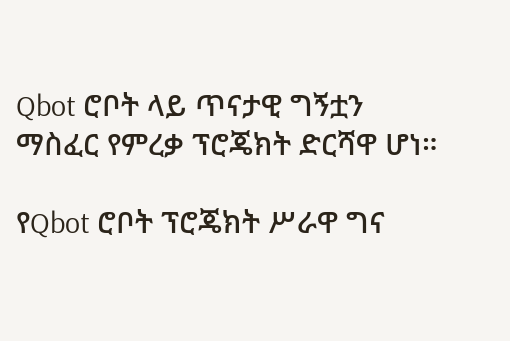Qbot ሮቦት ላይ ጥናታዊ ግኝቷን ማስፈር የምረቃ ፕሮጄክት ድርሻዋ ሆነ።

የQbot ሮቦት ፕሮጄክት ሥራዋ ግና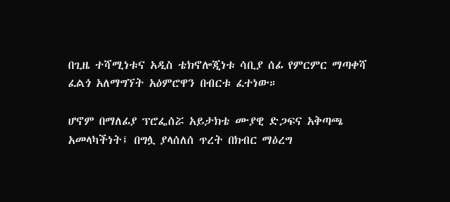በጊዜ ተሻሚነቱና አዲስ ቴክኖሎጂነቱ ሳቢያ ሰፊ የምርምር ማጣቀሻ ፈልጎ አለማግኘት አዕምሮዋን በብርቱ ፈተነው።

ሆኖም በማለፊያ ፕሮፌሰሯ አይታክቴ ሙያዊ ድጋፍና አቅጣጫ አመላካችነት፤ በግሏ ያላሰለሰ ጥረት በክብር ማዕረግ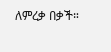ለምረቃ በቃች።